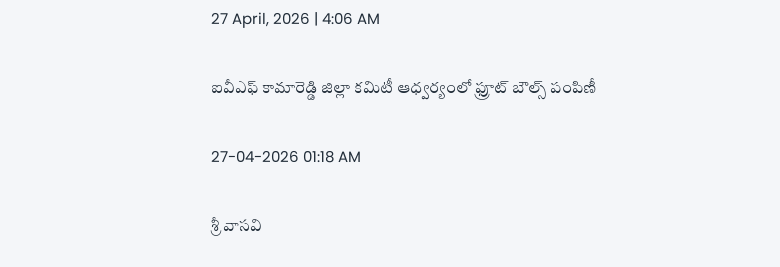27 April, 2026 | 4:06 AM

ఐవీఎఫ్ కామారెడ్డి జిల్లా కమిటీ ఆధ్వర్యంలో ఫ్రూట్ బౌల్స్ పంపిణీ

27-04-2026 01:18 AM

శ్రీ వాసవి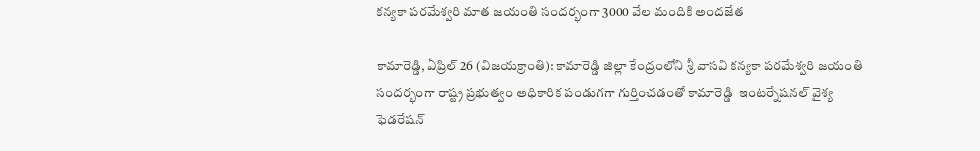కన్యకా పరమేశ్వరి మాత జయంతి సందర్భంగా 3000 వేల మందికి అందజేత

కామారెడ్డి, ఏప్రిల్ 26 (విజయక్రాంతి): కామారెడ్డి జిల్లా కేంద్రంలోని శ్రీ వాసవి కన్యకా పరమేశ్వరి జయంతి సందర్భంగా రాష్ట్ర ప్రభుత్వం అధికారిక పండుగగా గుర్తించడంతో కామారెడ్డి  ఇంటర్నేషనల్ వైశ్య ఫెడరేషన్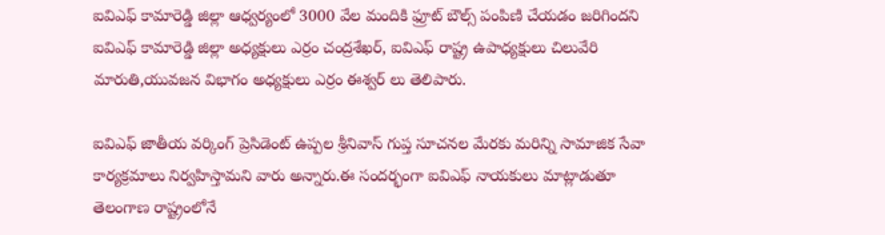ఐవిఎఫ్ కామారెడ్డి జిల్లా ఆధ్వర్యంలో 3000 వేల మందికి ఫ్రూట్ బౌల్స్ పంపిణి చేయడం జరిగిందని ఐవిఎఫ్ కామారెడ్డి జిల్లా అధ్యక్షులు ఎర్రం చంద్రశేఖర్, ఐవిఎఫ్ రాష్ట్ర ఉపాధ్యక్షులు చిలువేరి మారుతి,యువజన విభాగం అధ్యక్షులు ఎర్రం ఈశ్వర్ లు తెలిపారు.

ఐవిఎఫ్ జాతీయ వర్కింగ్ ప్రెసిడెంట్ ఉప్పల శ్రీనివాస్ గుప్త సూచనల మేరకు మరిన్ని సామాజిక సేవా కార్యక్రమాలు నిర్వహిస్తామని వారు అన్నారు.ఈ సందర్భంగా ఐవిఎఫ్ నాయకులు మాట్లాడుతూ తెలంగాణ రాష్ట్రంలోనే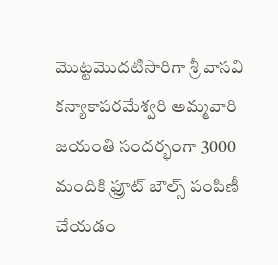మొట్టమొదటిసారిగా శ్రీ వాసవి కన్యాకాపరమేశ్వరి అమ్మవారి జయంతి సందర్భంగా 3000 మందికి ఫ్రూట్ బౌల్స్ పంపిణీ చేయడం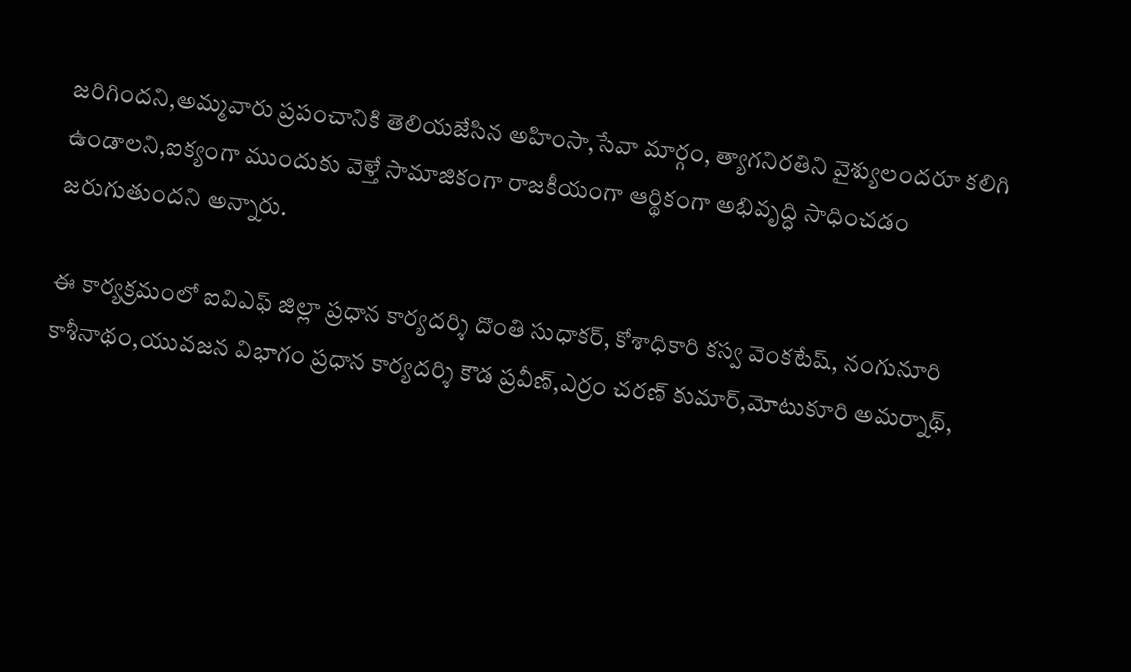జరిగిందని,అమ్మవారు ప్రపంచానికి తెలియజేసిన అహింసా,సేవా మార్గం, త్యాగనిరతిని వైశ్యులందరూ కలిగి ఉండాలని,ఐక్యంగా ముందుకు వెళ్తే సామాజికంగా రాజకీయంగా ఆర్థికంగా అభివృద్ధి సాధించడం జరుగుతుందని అన్నారు.

ఈ కార్యక్రమంలో ఐవిఎఫ్ జిల్లా ప్రధాన కార్యదర్శి దొంతి సుధాకర్, కోశాధికారి కస్వ వెంకటేష్, నంగునూరి కాశీనాథం,యువజన విభాగం ప్రధాన కార్యదర్శి కౌడ ప్రవీణ్,ఎర్రం చరణ్ కుమార్,మోటుకూరి అమర్నాథ్,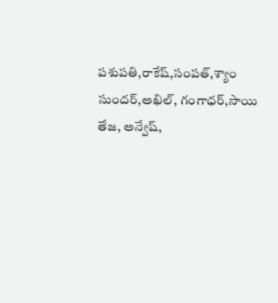పశుపతి,రాకేష్,సంపత్,శ్యాం సుందర్,అఖిల్, గంగాధర్,సాయి తేజ, అన్వేష్,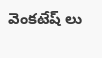వెంకటేష్ లు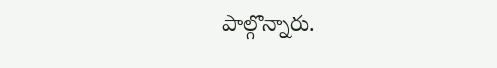పాల్గొన్నారు.